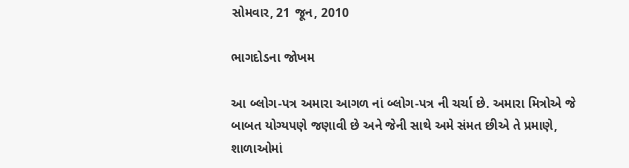સોમવાર, 21 જૂન, 2010

ભાગદોડના જોખમ

આ બ્લોગ-પત્ર અમારા આગળ નાં બ્લોગ-પત્ર ની ચર્ચા છે. અમારા મિત્રોએ જે બાબત યોગ્યપણે જણાવી છે અને જેની સાથે અમે સંમત છીએ તે પ્રમાણે, શાળાઓમાં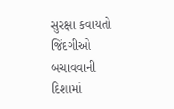સુરક્ષા કવાયતો જિંદગીઓ બચાવવાની દિશામાં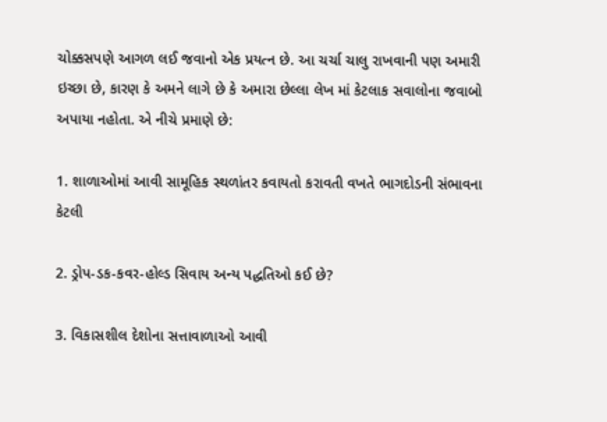ચોક્કસપણે આગળ લઈ જવાનો એક પ્રયત્ન છે. આ ચર્ચા ચાલુ રાખવાની પણ અમારી ઇચ્છા છે, કારણ કે અમને લાગે છે કે અમારા છેલ્લા લેખ માં કેટલાક સવાલોના જવાબો અપાયા નહોતા. એ નીચે પ્રમાણે છે:

1. શાળાઓમાં આવી સામૂહિક સ્થળાંતર કવાયતો કરાવતી વખતે ભાગદોડની સંભાવના કેટલી

2. ડ્રોપ-ડક-કવર-હોલ્ડ સિવાય અન્ય પદ્ધતિઓ કઈ છે?

3. વિકાસશીલ દેશોના સત્તાવાળાઓ આવી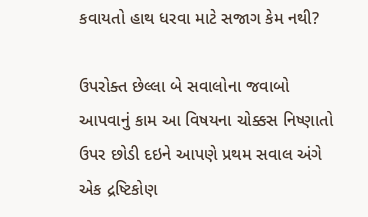કવાયતો હાથ ધરવા માટે સજાગ કેમ નથી?

ઉપરોક્ત છેલ્લા બે સવાલોના જવાબો આપવાનું કામ આ વિષયના ચોક્કસ નિષ્ણાતો ઉપર છોડી દઇને આપણે પ્રથમ સવાલ અંગે એક દ્રષ્ટિકોણ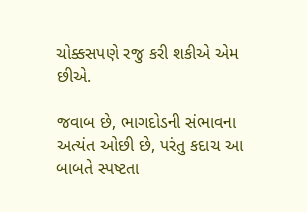ચોક્કસપણે રજુ કરી શકીએ એમ છીએ.

જવાબ છે, ભાગદોડની સંભાવના અત્યંત ઓછી છે, પરંતુ કદાચ આ બાબતે સ્પષ્ટતા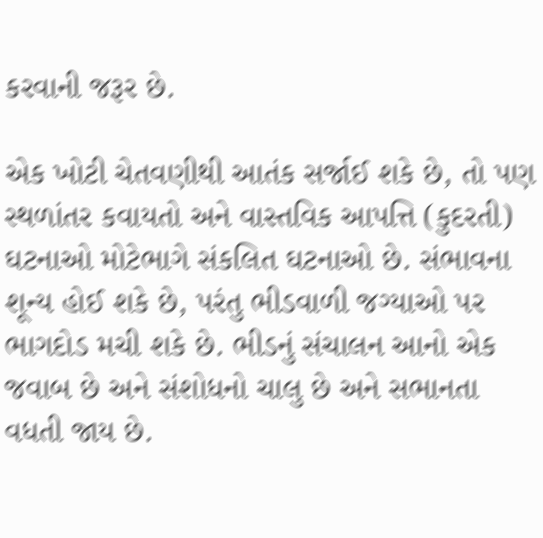કરવાની જરૂર છે.

એક ખોટી ચેતવણીથી આતંક સર્જાઈ શકે છે, તો પણ સ્થળાંતર કવાયતો અને વાસ્તવિક આપત્તિ (કુદરતી) ઘટનાઓ મોટેભાગે સંકલિત ઘટનાઓ છે. સંભાવના શૂન્ય હોઈ શકે છે, પરંતુ ભીડવાળી જગ્યાઓ પર ભાગદોડ મચી શકે છે. ભીડનું સંચાલન આનો એક જવાબ છે અને સંશોધનો ચાલુ છે અને સભાનતા વધતી જાય છે.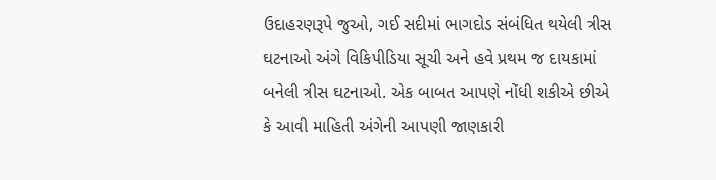ઉદાહરણરૂપે જુઓ, ગઈ સદીમાં ભાગદોડ સંબંધિત થયેલી ત્રીસ ઘટનાઓ અંગે વિકિપીડિયા સૂચી અને હવે પ્રથમ જ દાયકામાં બનેલી ત્રીસ ઘટનાઓ. એક બાબત આપણે નોંધી શકીએ છીએ કે આવી માહિતી અંગેની આપણી જાણકારી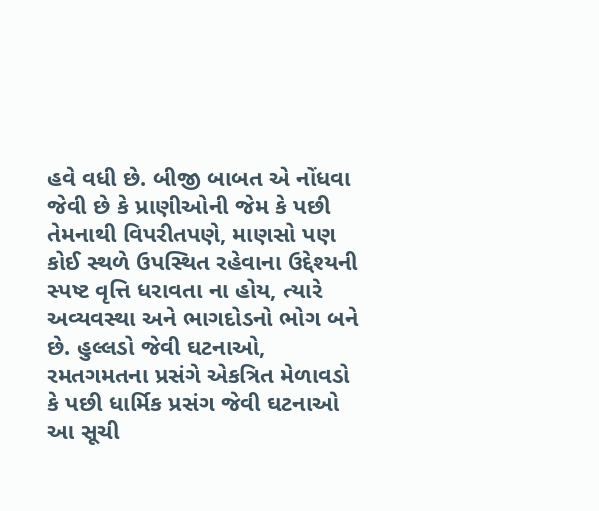હવે વધી છે. બીજી બાબત એ નોંધવા જેવી છે કે પ્રાણીઓની જેમ કે પછી તેમનાથી વિપરીતપણે, માણસો પણ કોઈ સ્થળે ઉપસ્થિત રહેવાના ઉદ્દેશ્યની સ્પષ્ટ વૃત્તિ ધરાવતા ના હોય, ત્યારે અવ્યવસ્થા અને ભાગદોડનો ભોગ બને છે. હુલ્લડો જેવી ઘટનાઓ, રમતગમતના પ્રસંગે એકત્રિત મેળાવડો કે પછી ધાર્મિક પ્રસંગ જેવી ઘટનાઓ આ સૂચી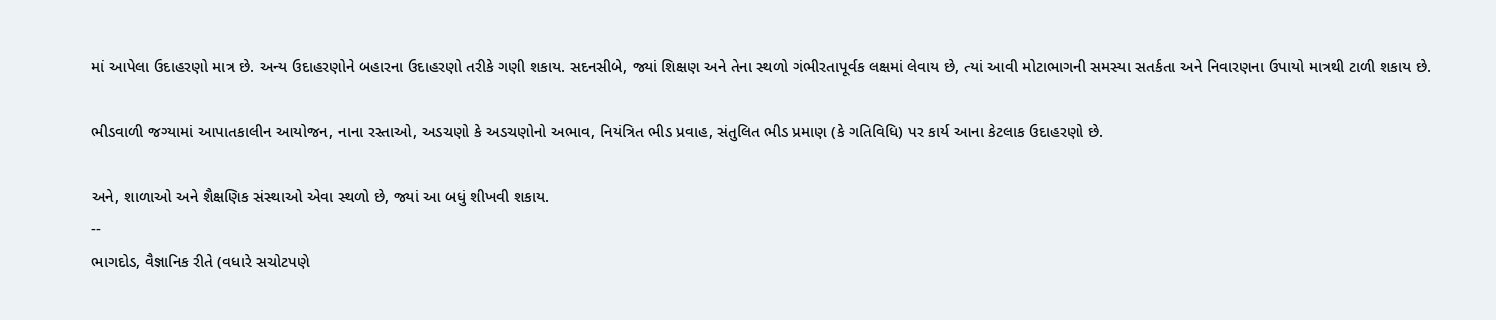માં આપેલા ઉદાહરણો માત્ર છે. અન્ય ઉદાહરણોને બહારના ઉદાહરણો તરીકે ગણી શકાય. સદનસીબે, જ્યાં શિક્ષણ અને તેના સ્થળો ગંભીરતાપૂર્વક લક્ષમાં લેવાય છે, ત્યાં આવી મોટાભાગની સમસ્યા સતર્કતા અને નિવારણના ઉપાયો માત્રથી ટાળી શકાય છે.

ભીડવાળી જગ્યામાં આપાતકાલીન આયોજન, નાના રસ્તાઓ, અડચણો કે અડચણોનો અભાવ, નિયંત્રિત ભીડ પ્રવાહ, સંતુલિત ભીડ પ્રમાણ (કે ગતિવિધિ) પર કાર્ય આના કેટલાક ઉદાહરણો છે.

અને, શાળાઓ અને શૈક્ષણિક સંસ્થાઓ એવા સ્થળો છે, જ્યાં આ બધું શીખવી શકાય.
--
ભાગદોડ, વૈજ્ઞાનિક રીતે (વધારે સચોટપણે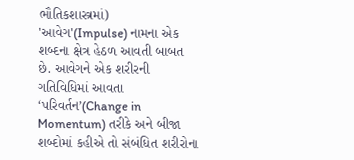ભૌતિકશાસ્ત્રમાં) 'આવેગ'(Impulse) નામના એક શબ્દના ક્ષેત્ર હેઠળ આવતી બાબત છે. આવેગને એક શરીરની ગતિવિધિમાં આવતા ‘પરિવર્તન’(Change in Momentum) તરીકે અને બીજા શબ્દોમાં કહીએ તો સંબંધિત શરીરોના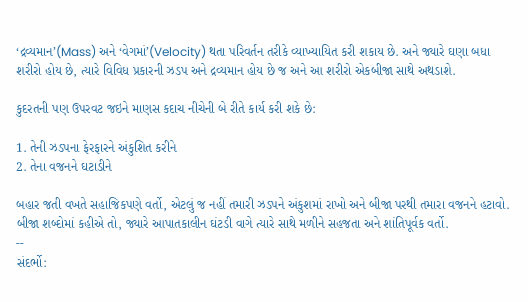‘દ્રવ્યમાન’(Mass) અને ‘વેગમાં’(Velocity) થતા પરિવર્તન તરીકે વ્યાખ્યાયિત કરી શકાય છે. અને જ્યારે ઘણા બધા શરીરો હોય છે, ત્યારે વિવિધ પ્રકારની ઝડપ અને દ્રવ્યમાન હોય છે જ અને આ શરીરો એકબીજા સાથે અથડાશે.

કુદરતની પણ ઉપરવટ જઇને માણસ કદાચ નીચેની બે રીતે કાર્ય કરી શકે છે:

1. તેની ઝડપના ફેરફારને અંકુશિત કરીને
2. તેના વજનને ઘટાડીને

બહાર જતી વખતે સહાજિકપણે વર્તો, એટલું જ નહીં તમારી ઝડપને અંકુશમાં રાખો અને બીજા પરથી તમારા વજનને હટાવો. બીજા શબ્દોમાં કહીએ તો, જ્યારે આપાતકાલીન ઘંટડી વાગે ત્યારે સાથે મળીને સહજતા અને શાંતિપૂર્વક વર્તો.
--
સંદર્ભો: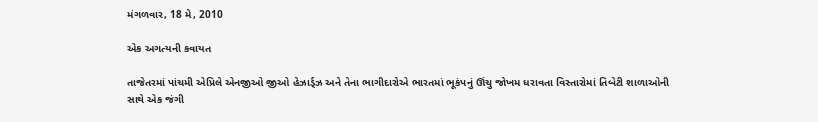મંગળવાર, 18 મે, 2010

એક અગત્યની કવાયત

તાજેતરમાં પાંચમી એપ્રિલે એનજીઓ જીઓ હેઝાર્ડ્ઝ અને તેના ભાગીદારોએ ભારતમાં ભૂકંપનું ઊંચુ જોખમ ધરાવતા વિસ્તારોમાં તિબેટી શાળાઓની સાથે એક જંગી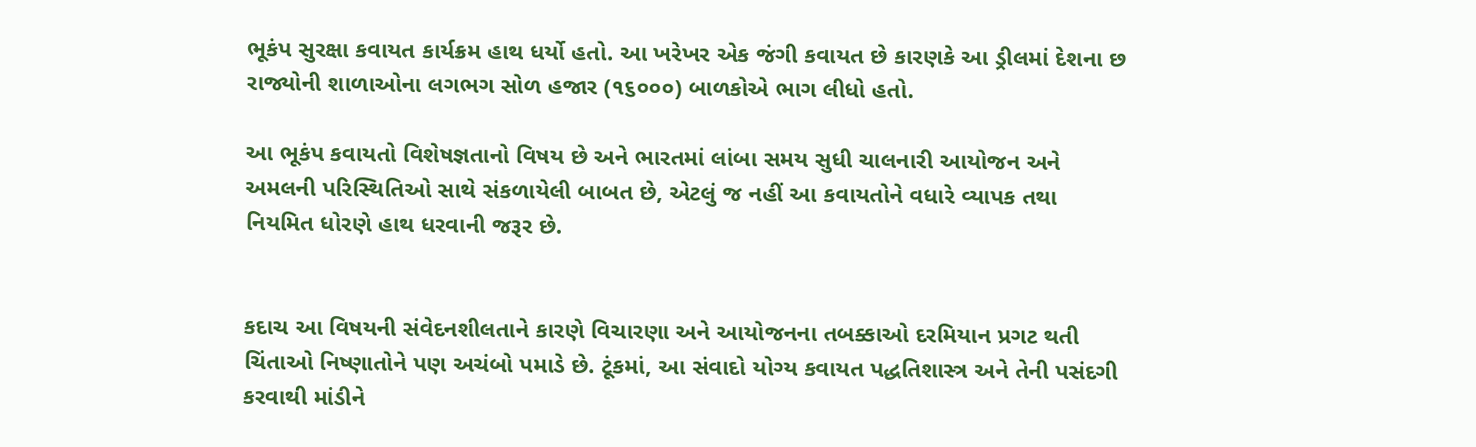ભૂકંપ સુરક્ષા કવાયત કાર્યક્રમ હાથ ધર્યો હતો. આ ખરેખર એક જંગી કવાયત છે કારણકે આ ડ્રીલમાં દેશના છ રાજ્યોની શાળાઓના લગભગ સોળ હજાર (૧૬૦૦૦) બાળકોએ ભાગ લીધો હતો.

આ ભૂકંપ કવાયતો વિશેષજ્ઞતાનો વિષય છે અને ભારતમાં લાંબા સમય સુધી ચાલનારી આયોજન અને અમલની પરિસ્થિતિઓ સાથે સંકળાયેલી બાબત છે, એટલું જ નહીં આ કવાયતોને વધારે વ્યાપક તથા નિયમિત ધોરણે હાથ ધરવાની જરૂર છે.


કદાચ આ વિષયની સંવેદનશીલતાને કારણે વિચારણા અને આયોજનના તબક્કાઓ દરમિયાન પ્રગટ થતી ચિંતાઓ નિષ્ણાતોને પણ અચંબો પમાડે છે. ટૂંકમાં, આ સંવાદો યોગ્ય કવાયત પદ્ધતિશાસ્ત્ર અને તેની પસંદગી કરવાથી માંડીને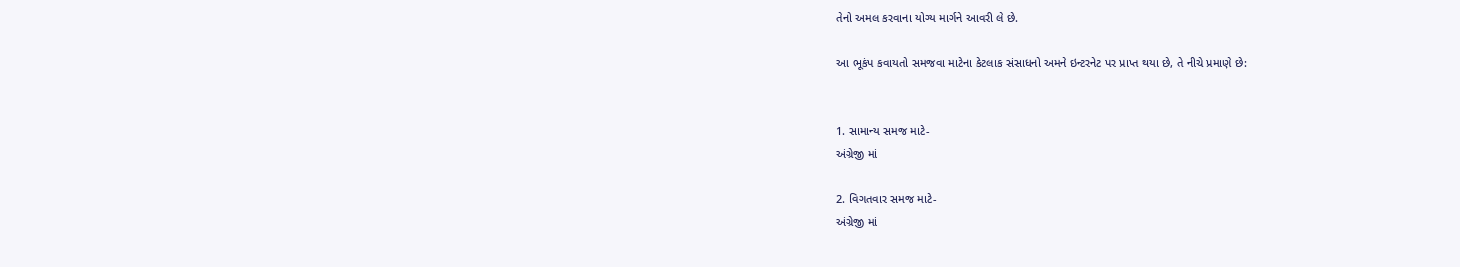તેનો અમલ કરવાના યોગ્ય માર્ગને આવરી લે છે.

આ ભૂકંપ કવાયતો સમજવા માટેના કેટલાક સંસાધનો અમને ઇન્ટરનેટ પર પ્રાપ્ત થયા છે, તે નીચે પ્રમાણે છે:


1. સામાન્ય સમજ માટે-
અંગ્રેજી માં

2. વિગતવાર સમજ માટે-
અંગ્રેજી માં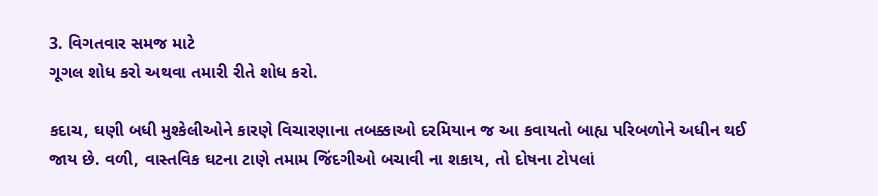3. વિગતવાર સમજ માટે
ગૂગલ શોધ કરો અથવા તમારી રીતે શોધ કરો.

કદાચ, ઘણી બધી મુશ્કેલીઓને કારણે વિચારણાના તબક્કાઓ દરમિયાન જ આ કવાયતો બાહ્ય પરિબળોને અધીન થઈ જાય છે. વળી, વાસ્તવિક ઘટના ટાણે તમામ જિંદગીઓ બચાવી ના શકાય, તો દોષના ટોપલાં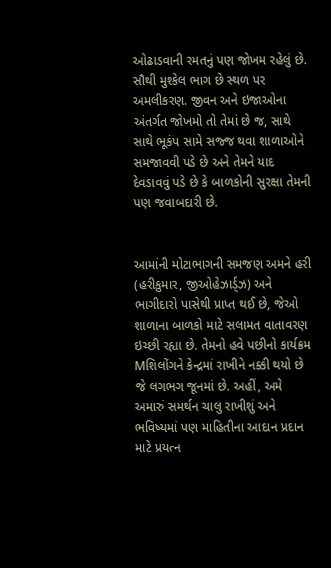ઓઢાડવાની રમતનું પણ જોખમ રહેલું છે. સૌથી મુશ્કેલ ભાગ છે સ્થળ પર અમલીકરણ. જીવન અને ઇજાઓના અંતર્ગત જોખમો તો તેમાં છે જ, સાથે સાથે ભૂકંપ સામે સજ્જ થવા શાળાઓને સમજાવવી પડે છે અને તેમને યાદ દેવડાવવું પડે છે કે બાળકોની સુરક્ષા તેમની પણ જવાબદારી છે.


આમાંની મોટાભાગની સમજણ અમને હરી (હરીકુમાર, જીઓહેઝાર્ડ્ઝ) અને ભાગીદારો પાસેથી પ્રાપ્ત થઈ છે, જેઓ શાળાના બાળકો માટે સલામત વાતાવરણ ઇચ્છી રહ્યા છે. તેમનો હવે પછીનો કાર્યક્રમ Mશિલોંગને કેન્દ્રમાં રાખીને નક્કી થયો છે જે લગભગ જૂનમાં છે. અહીં, અમે અમારું સમર્થન ચાલુ રાખીશું અને ભવિષ્યમાં પણ માહિતીના આદાન પ્રદાન માટે પ્રયત્ન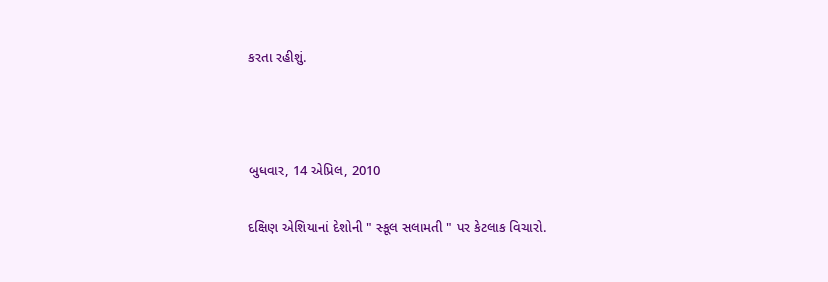કરતા રહીશું.



બુધવાર, 14 એપ્રિલ, 2010

દક્ષિણ એશિયાનાં દેશોની " સ્કૂલ સલામતી " પર કેટલાક વિચારો.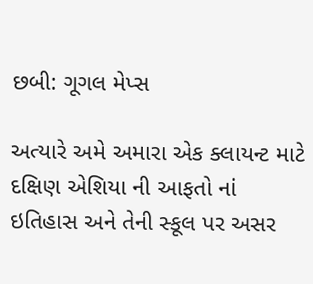છબી: ગૂગલ મેપ્સ

અત્યારે અમે અમારા એક ક્લાયન્ટ માટે દક્ષિણ એશિયા ની આફતો નાં ઇતિહાસ અને તેની સ્કૂલ પર અસર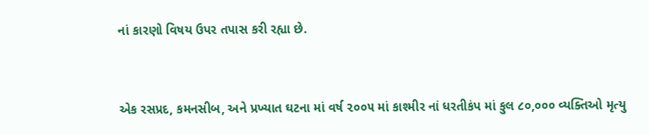નાં કારણો વિષય ઉપર તપાસ કરી રહ્યા છે.


એક રસપ્રદ, કમનસીબ, અને પ્રખ્યાત ઘટના માં વર્ષ ૨૦૦૫ માં કાશ્મીર નાં ધરતીકંપ માં કુલ ૮૦,૦૦૦ વ્યક્તિઓ મૃત્યુ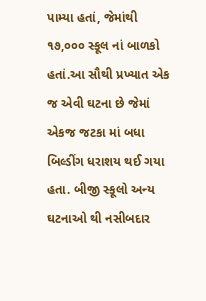પામ્યા હતાં, જેમાંથી ૧૭,૦૦૦ સ્કૂલ નાં બાળકો હતાં.આ સૌથી પ્રખ્યાત એક જ એવી ઘટના છે જેમાં એકજ જટકા માં બધા બિલ્ડીંગ ધરાશય થઈ ગયા હતા. બીજી સ્કૂલો અન્ય ઘટનાઓ થી નસીબદાર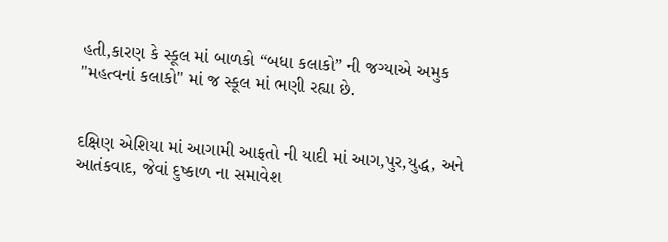હતી,કારણ કે સ્કૂલ માં બાળકો “બધા કલાકો” ની જગ્યાએ અમુક "મહત્વનાં કલાકો" માં જ સ્કૂલ માં ભણી રહ્યા છે.


દક્ષિણ એશિયા માં આગામી આફતો ની યાદી માં આગ,પુર,યુદ્ધ, અને આતંકવાદ, જેવાં દુષ્કાળ ના સમાવેશ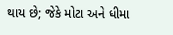થાય છે; જેકે મોટા અને ધીમા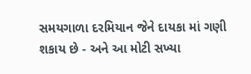સમયગાળા દરમિયાન જેને દાયકા માં ગણી શકાય છે - અને આ મોટી સખ્યા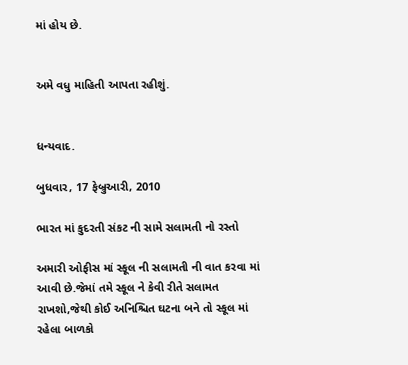માં હોય છે.


અમે વધુ માહિતી આપતા રહીશું.


ધન્યવાદ.

બુધવાર, 17 ફેબ્રુઆરી, 2010

ભારત માં કુદરતી સંકટ ની સામે સલામતી નો રસ્તો

અમારી ઓફીસ માં સ્કૂલ ની સલામતી ની વાત કરવા માં આવી છે.જેમાં તમે સ્કૂલ ને કેવી રીતે સલામત રાખશો,જેથી કોઈ અનિશ્ચિત ઘટના બને તો સ્કૂલ માં રહેલા બાળકો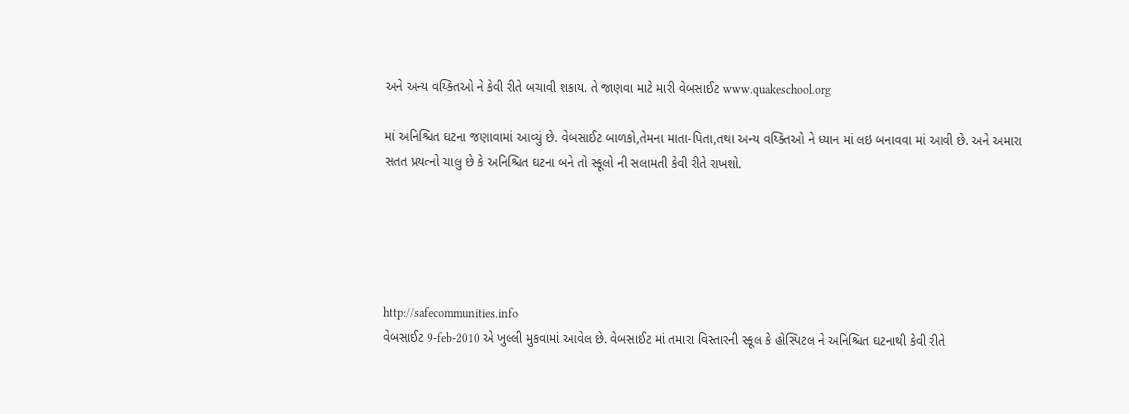અને અન્ય વય્ક્તિઓ ને કેવી રીતે બચાવી શકાય. તે જાણવા માટે મારી વેબસાઈટ www.quakeschool.org

માં અનિશ્ચિત ઘટના જણાવામાં આવ્યું છે. વેબસાઈટ બાળકો,તેમના માતા-પિતા,તથા અન્ય વય્ક્તિઓ ને ધ્યાન માં લઇ બનાવવા માં આવી છે. અને અમારા સતત પ્રયત્નો ચાલુ છે કે અનિશ્ચિત ઘટના બને તો સ્કૂલો ની સલામતી કેવી રીતે રાખશો.





http://safecommunities.info
વેબસાઈટ 9-feb-2010 એ ખુલ્લી મુકવામાં આવેલ છે. વેબસાઈટ માં તમારા વિસ્તારની સ્કૂલ કે હોસ્પિટલ ને અનિશ્ચિત ઘટનાથી કેવી રીતે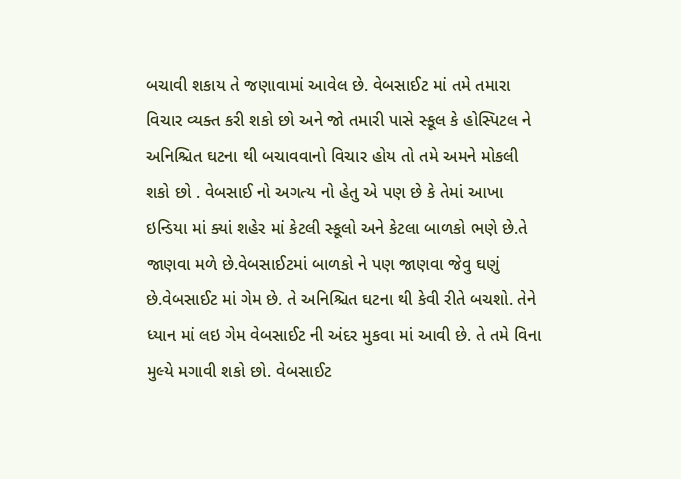બચાવી શકાય તે જણાવામાં આવેલ છે. વેબસાઈટ માં તમે તમારા વિચાર વ્યક્ત કરી શકો છો અને જો તમારી પાસે સ્કૂલ કે હોસ્પિટલ ને અનિશ્ચિત ઘટના થી બચાવવાનો વિચાર હોય તો તમે અમને મોકલી શકો છો . વેબસાઈ નો અગત્ય નો હેતુ એ પણ છે કે તેમાં આખા ઇન્ડિયા માં ક્યાં શહેર માં કેટલી સ્કૂલો અને કેટલા બાળકો ભણે છે.તે જાણવા મળે છે.વેબસાઈટમાં બાળકો ને પણ જાણવા જેવુ ઘણું છે.વેબસાઈટ માં ગેમ છે. તે અનિશ્ચિત ઘટના થી કેવી રીતે બચશો. તેને ધ્યાન માં લઇ ગેમ વેબસાઈટ ની અંદર મુકવા માં આવી છે. તે તમે વિના મુલ્યે મગાવી શકો છો. વેબસાઈટ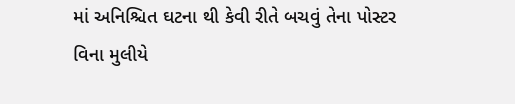માં અનિશ્ચિત ઘટના થી કેવી રીતે બચવું તેના પોસ્ટર વિના મુલીયે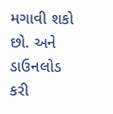મગાવી શકો છો. અને ડાઉનલોડ કરી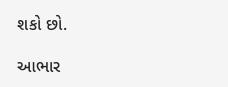શકો છો.

આભાર